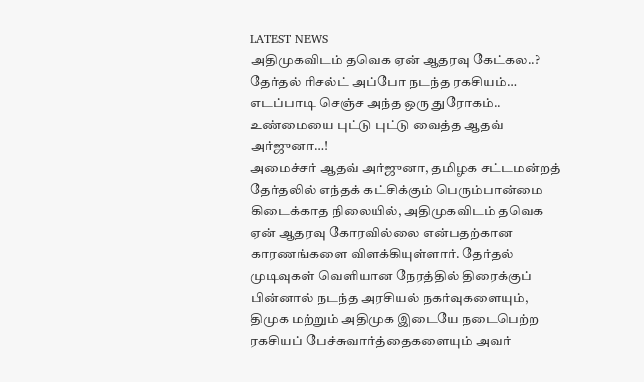LATEST NEWS
அதிமுகவிடம் தவெக ஏன் ஆதரவு கேட்கல..? தேர்தல் ரிசல்ட் அப்போ நடந்த ரகசியம்… எடப்பாடி செஞ்ச அந்த ஒரு துரோகம்.. உண்மையை புட்டு புட்டு வைத்த ஆதவ் அர்ஜுனா…!
அமைச்சர் ஆதவ் அர்ஜுனா, தமிழக சட்டமன்றத் தேர்தலில் எந்தக் கட்சிக்கும் பெரும்பான்மை கிடைக்காத நிலையில், அதிமுகவிடம் தவெக ஏன் ஆதரவு கோரவில்லை என்பதற்கான காரணங்களை விளக்கியுள்ளார். தேர்தல் முடிவுகள் வெளியான நேரத்தில் திரைக்குப் பின்னால் நடந்த அரசியல் நகர்வுகளையும், திமுக மற்றும் அதிமுக இடையே நடைபெற்ற ரகசியப் பேச்சுவார்த்தைகளையும் அவர்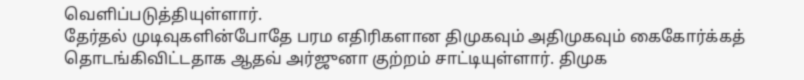வெளிப்படுத்தியுள்ளார்.
தேர்தல் முடிவுகளின்போதே பரம எதிரிகளான திமுகவும் அதிமுகவும் கைகோர்க்கத் தொடங்கிவிட்டதாக ஆதவ் அர்ஜுனா குற்றம் சாட்டியுள்ளார். திமுக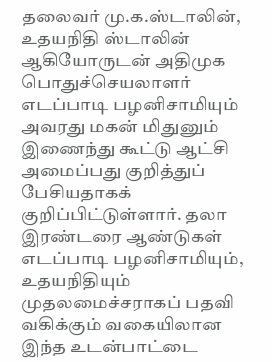தலைவர் மு.க.ஸ்டாலின், உதயநிதி ஸ்டாலின் ஆகியோருடன் அதிமுக பொதுச்செயலாளர் எடப்பாடி பழனிசாமியும் அவரது மகன் மிதுனும் இணைந்து கூட்டு ஆட்சி அமைப்பது குறித்துப் பேசியதாகக் குறிப்பிட்டுள்ளார். தலா இரண்டரை ஆண்டுகள் எடப்பாடி பழனிசாமியும், உதயநிதியும் முதலமைச்சராகப் பதவி வகிக்கும் வகையிலான இந்த உடன்பாட்டை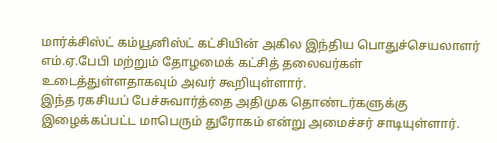மார்க்சிஸ்ட் கம்யூனிஸ்ட் கட்சியின் அகில இந்திய பொதுச்செயலாளர் எம்.ஏ.பேபி மற்றும் தோழமைக் கட்சித் தலைவர்கள் உடைத்துள்ளதாகவும் அவர் கூறியுள்ளார்.
இந்த ரகசியப் பேச்சுவார்த்தை அதிமுக தொண்டர்களுக்கு இழைக்கப்பட்ட மாபெரும் துரோகம் என்று அமைச்சர் சாடியுள்ளார்.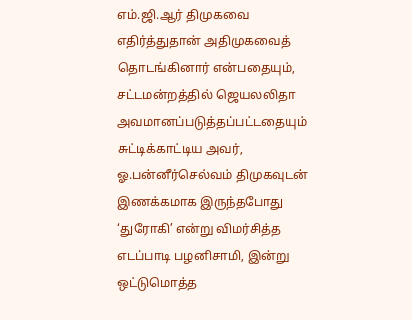எம்.ஜி.ஆர் திமுகவை எதிர்த்துதான் அதிமுகவைத் தொடங்கினார் என்பதையும், சட்டமன்றத்தில் ஜெயலலிதா அவமானப்படுத்தப்பட்டதையும் சுட்டிக்காட்டிய அவர், ஓ.பன்னீர்செல்வம் திமுகவுடன் இணக்கமாக இருந்தபோது ‘துரோகி’ என்று விமர்சித்த எடப்பாடி பழனிசாமி, இன்று ஒட்டுமொத்த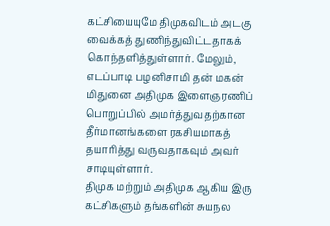கட்சியையுமே திமுகவிடம் அடகு வைக்கத் துணிந்துவிட்டதாகக் கொந்தளித்துள்ளார். மேலும், எடப்பாடி பழனிசாமி தன் மகன் மிதுனை அதிமுக இளைஞரணிப் பொறுப்பில் அமர்த்துவதற்கான தீர்மானங்களை ரகசியமாகத் தயாரித்து வருவதாகவும் அவர் சாடியுள்ளார்.
திமுக மற்றும் அதிமுக ஆகிய இரு கட்சிகளும் தங்களின் சுயநல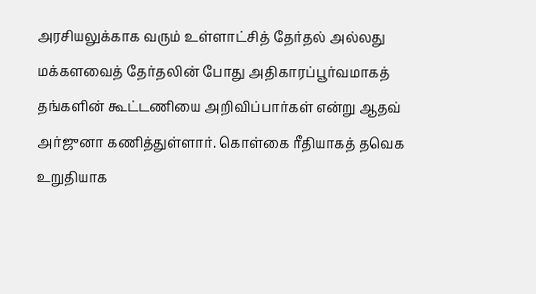அரசியலுக்காக வரும் உள்ளாட்சித் தேர்தல் அல்லது மக்களவைத் தேர்தலின் போது அதிகாரப்பூர்வமாகத் தங்களின் கூட்டணியை அறிவிப்பார்கள் என்று ஆதவ் அர்ஜுனா கணித்துள்ளார். கொள்கை ரீதியாகத் தவெக உறுதியாக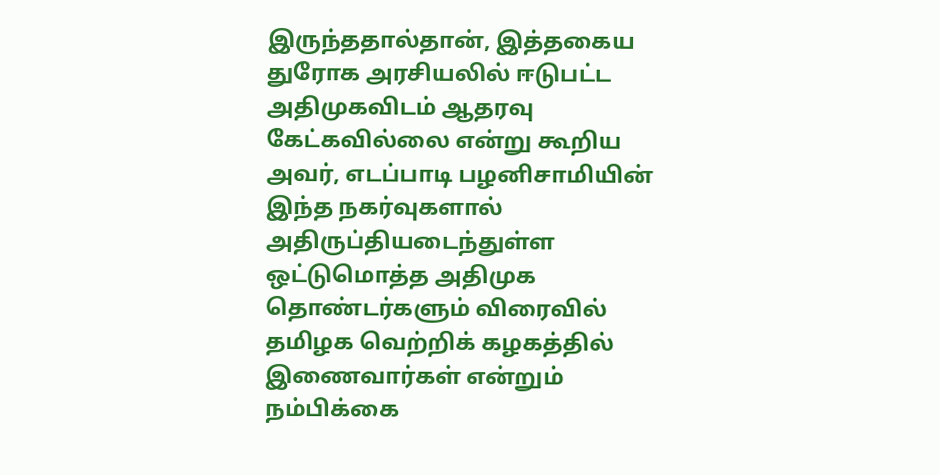இருந்ததால்தான், இத்தகைய துரோக அரசியலில் ஈடுபட்ட அதிமுகவிடம் ஆதரவு கேட்கவில்லை என்று கூறிய அவர், எடப்பாடி பழனிசாமியின் இந்த நகர்வுகளால் அதிருப்தியடைந்துள்ள ஒட்டுமொத்த அதிமுக தொண்டர்களும் விரைவில் தமிழக வெற்றிக் கழகத்தில் இணைவார்கள் என்றும் நம்பிக்கை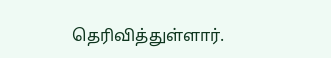தெரிவித்துள்ளார்.